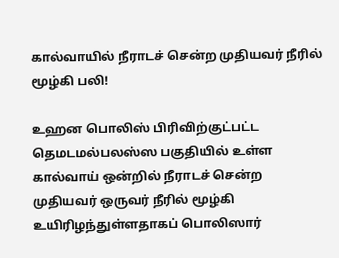கால்வாயில் நீராடச் சென்ற முதியவர் நீரில் மூழ்கி பலி!

உஹன பொலிஸ் பிரிவிற்குட்பட்ட தெமடமல்பலஸ்ஸ பகுதியில் உள்ள கால்வாய் ஒன்றில் நீராடச் சென்ற முதியவர் ஒருவர் நீரில் மூழ்கி உயிரிழந்துள்ளதாகப் பொலிஸார்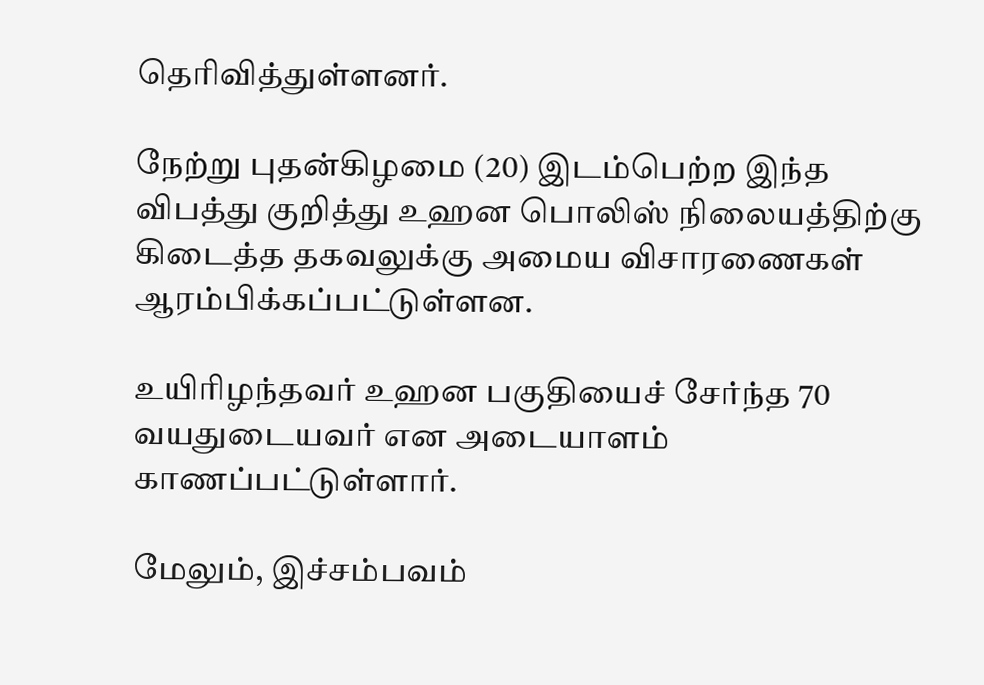தெரிவித்துள்ளனர்.

நேற்று புதன்கிழமை (20) இடம்பெற்ற இந்த விபத்து குறித்து உஹன பொலிஸ் நிலையத்திற்கு கிடைத்த தகவலுக்கு அமைய விசாரணைகள் ஆரம்பிக்கப்பட்டுள்ளன.

உயிரிழந்தவர் உஹன பகுதியைச் சேர்ந்த 70 வயதுடையவர் என அடையாளம் காணப்பட்டுள்ளார்.

மேலும், இச்சம்பவம்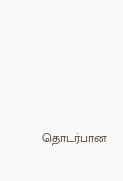தொடர்பான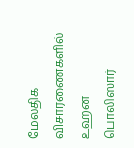மேலதிக விசாரணைகளில் உஹன பொலிஸார்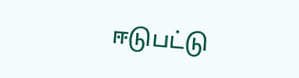ஈடுபட்டு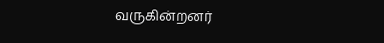வருகின்றனர்